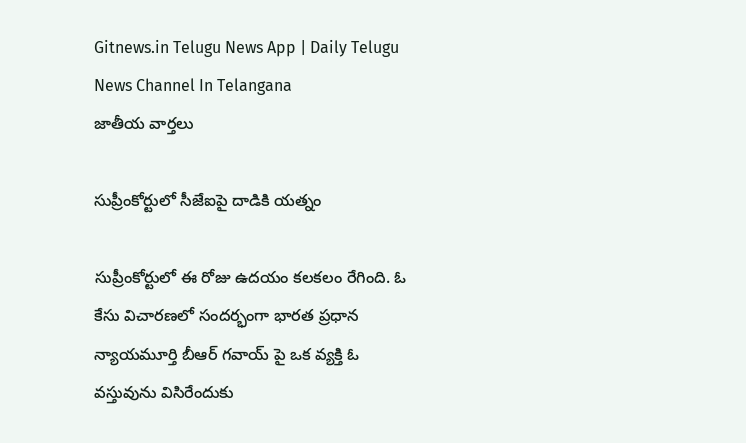Gitnews.in Telugu News App | Daily Telugu News Channel In Telangana
జాతీయ వార్తలు

సుప్రీంకోర్టులో సీజేఐపై దాడికి యత్నం

సుప్రీంకోర్టులో ఈ రోజు ఉదయం కలకలం రేగింది. ఓ కేసు విచారణలో సందర్భంగా భారత ప్రధాన న్యాయమూర్తి బీఆర్ గవాయ్ పై ఒక వ్యక్తి ఓ వస్తువును విసిరేందుకు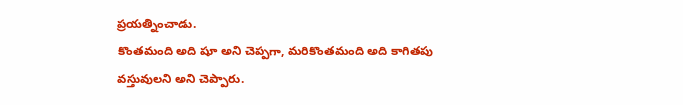ప్రయత్నించాడు.
కొంతమంది అది షూ అని చెప్పగా, మరికొంతమంది అది కాగితపు వస్తువులని అని చెప్పారు.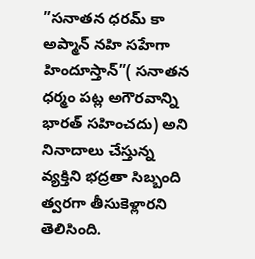”సనాతన ధరమ్ కా అప్మాన్ నహి సహేగా హిందూస్తాన్”( సనాతన ధర్మం పట్ల అగౌరవాన్ని భారత్ సహించదు) అని నినాదాలు చేస్తున్న వ్యక్తిని భద్రతా సిబ్బంది త్వరగా తీసుకెళ్లారని తెలిసింది.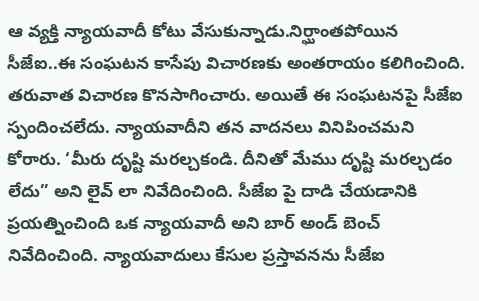ఆ వ్యక్తి న్యాయవాదీ కోటు వేసుకున్నాడు.నిర్ఘాంతపోయిన సీజేఐ..ఈ సంఘటన కాసేపు విచారణకు అంతరాయం కలిగించింది. తరువాత విచారణ కొనసాగించారు. అయితే ఈ సంఘటనపై సీజేఐ స్పందించలేదు. న్యాయవాదీని తన వాదనలు వినిపించమని కోరారు. ‘మీరు దృష్టి మరల్చకండి. దీనితో మేము దృష్టి మరల్చడం లేదు” అని లైవ్ లా నివేదించింది. సీజేఐ పై దాడి చేయడానికి ప్రయత్నించింది ఒక న్యాయవాదీ అని బార్ అండ్ బెంచ్ నివేదించింది. న్యాయవాదులు కేసుల ప్రస్తావనను సీజేఐ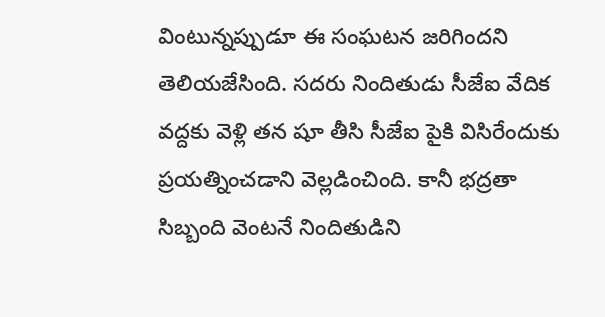వింటున్నప్పుడూ ఈ సంఘటన జరిగిందని తెలియజేసింది. సదరు నిందితుడు సీజేఐ వేదిక వద్దకు వెళ్లి తన షూ తీసి సీజేఐ పైకి విసిరేందుకు ప్రయత్నించడాని వెల్లడించింది. కానీ భద్రతా సిబ్బంది వెంటనే నిందితుడిని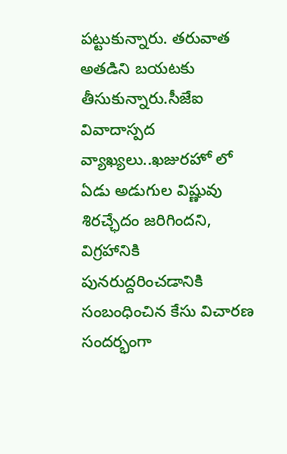పట్టుకున్నారు. తరువాత అతడిని బయటకు తీసుకున్నారు.సీజేఐ వివాదాస్పద వ్యాఖ్యలు..ఖజురహో లో ఏడు అడుగుల విష్ణువు శిరచ్ఛేదం జరిగిందని, విగ్రహానికి పునరుద్దరించడానికి సంబంధించిన కేసు విచారణ సందర్భంగా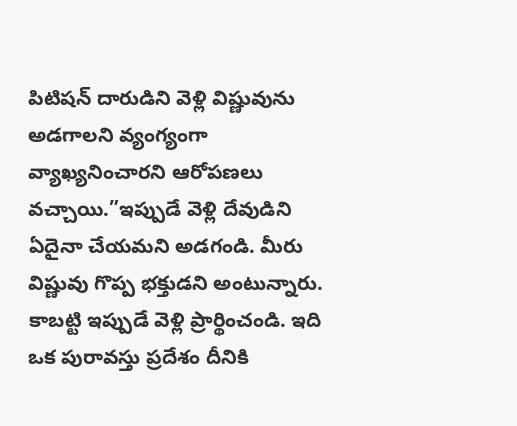పిటిషన్ దారుడిని వెళ్లి విష్ణువును అడగాలని వ్యంగ్యంగా వ్యాఖ్యనించారని ఆరోపణలు వచ్చాయి.”ఇప్పుడే వెళ్లి దేవుడిని ఏదైనా చేయమని అడగండి. మీరు విష్ణువు గొప్ప భక్తుడని అంటున్నారు. కాబట్టి ఇప్పుడే వెళ్లి ప్రార్థించండి. ఇది ఒక పురావస్తు ప్రదేశం దీనికి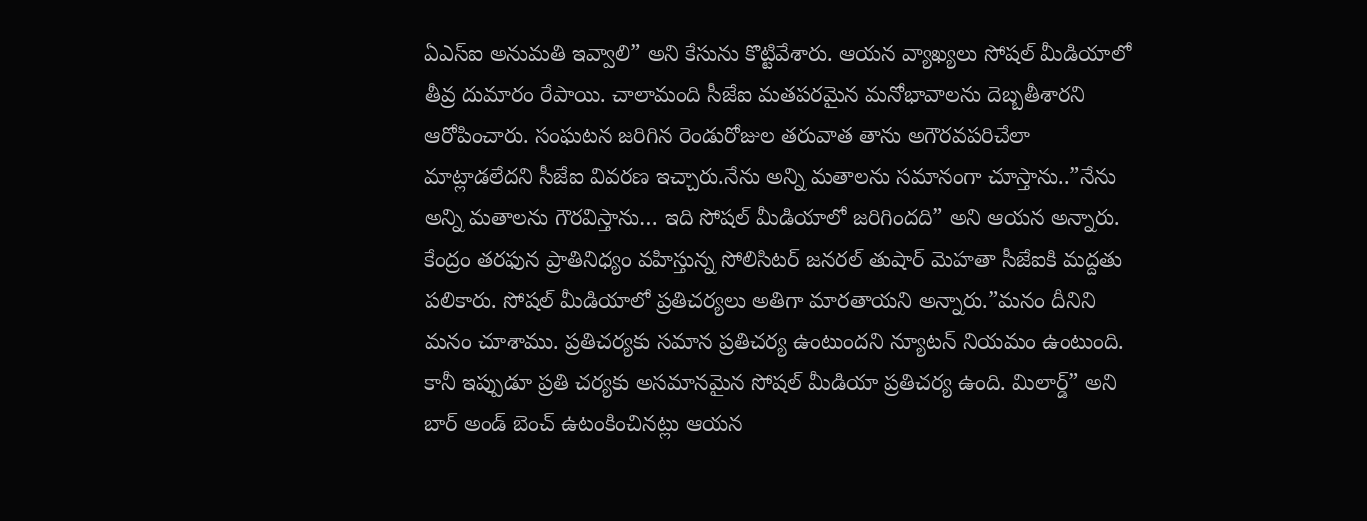ఏఎస్ఐ అనుమతి ఇవ్వాలి” అని కేసును కొట్టివేశారు. ఆయన వ్యాఖ్యలు సోషల్ మీడియాలో తీవ్ర దుమారం రేపాయి. చాలామంది సీజేఐ మతపరమైన మనోభావాలను దెబ్బతీశారని ఆరోపించారు. సంఘటన జరిగిన రెండురోజుల తరువాత తాను అగౌరవపరిచేలా మాట్లాడలేదని సీజేఐ వివరణ ఇచ్చారు.నేను అన్ని మతాలను సమానంగా చూస్తాను..”నేను అన్ని మతాలను గౌరవిస్తాను… ఇది సోషల్ మీడియాలో జరిగిందది” అని ఆయన అన్నారు. కేంద్రం తరఫున ప్రాతినిధ్యం వహిస్తున్న సోలిసిటర్ జనరల్ తుషార్ మెహతా సీజేఐకి మద్దతు పలికారు. సోషల్ మీడియాలో ప్రతిచర్యలు అతిగా మారతాయని అన్నారు.”మనం దీనిని మనం చూశాము. ప్రతిచర్యకు సమాన ప్రతిచర్య ఉంటుందని న్యూటన్ నియమం ఉంటుంది. కానీ ఇప్పుడూ ప్రతి చర్యకు అసమానమైన సోషల్ మీడియా ప్రతిచర్య ఉంది. మిలార్డ్” అని బార్ అండ్ బెంచ్ ఉటంకించినట్లు ఆయన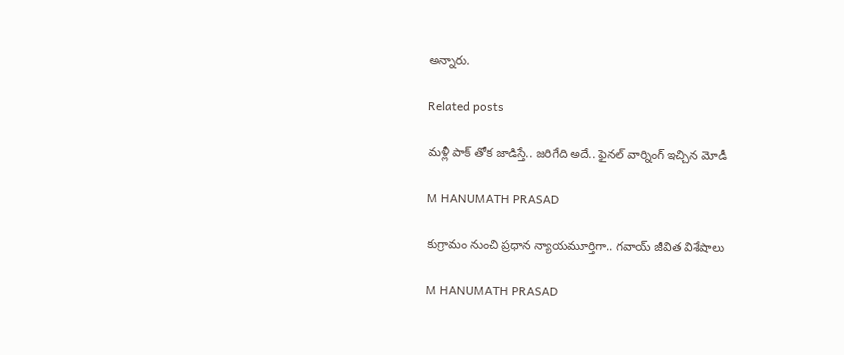అన్నారు.

Related posts

మళ్లీ పాక్ తోక జాడిస్తే.. జరిగేది అదే.. ఫైనల్ వార్నింగ్ ఇచ్చిన మోడీ

M HANUMATH PRASAD

కుగ్రామం నుంచి ప్రధాన న్యాయమూర్తిగా.. గవాయ్ జీవిత విశేషాలు

M HANUMATH PRASAD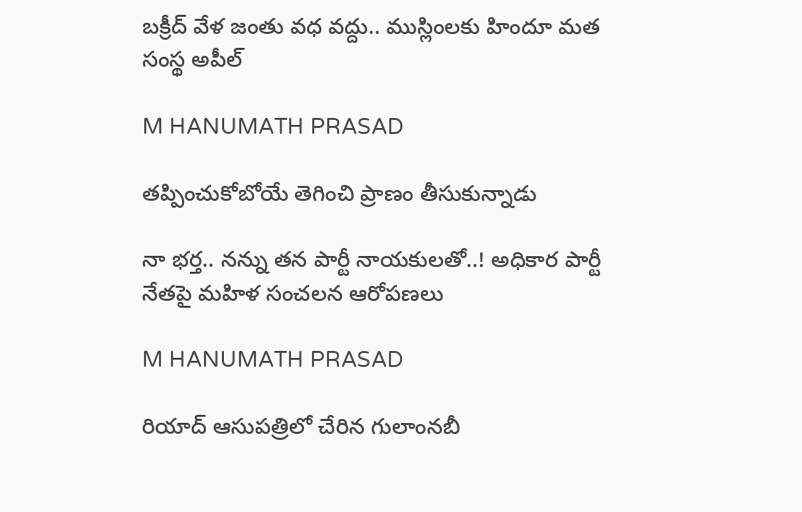బక్రీద్ వేళ జంతు వధ వద్దు.. ముస్లింలకు హిందూ మత సంస్థ అపీల్

M HANUMATH PRASAD

తప్పించుకోబోయే తెగించి ప్రాణం తీసుకున్నాడు

నా భర్త.. నన్ను తన పార్టీ నాయకులతో..! అధికార పార్టీ నేతపై మహిళ సంచలన ఆరోపణలు

M HANUMATH PRASAD

రియాద్‌ ఆసుపత్రిలో చేరిన గులాంనబీ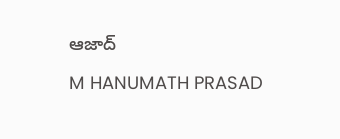ఆజాద్‌

M HANUMATH PRASAD